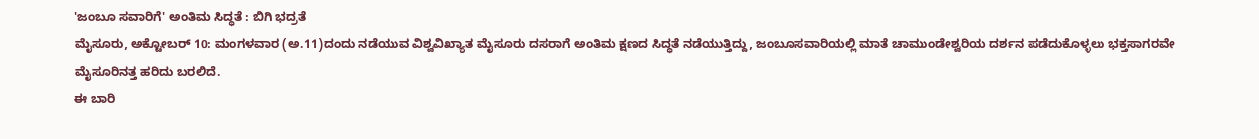'ಜಂಬೂ ಸವಾರಿಗೆ' ಅಂತಿಮ ಸಿದ್ಧತೆ : ಬಿಗಿ ಭದ್ರತೆ
ಮೈಸೂರು, ಅಕ್ಟೋಬರ್ 10: ಮಂಗಳವಾರ (ಅ.11)ದಂದು ನಡೆಯುವ ವಿಶ್ವವಿಖ್ಯಾತ ಮೈಸೂರು ದಸರಾಗೆ ಅಂತಿಮ ಕ್ಷಣದ ಸಿದ್ಧತೆ ನಡೆಯುತ್ತಿದ್ದು, ಜಂಬೂಸವಾರಿಯಲ್ಲಿ ಮಾತೆ ಚಾಮುಂಡೇಶ್ವರಿಯ ದರ್ಶನ ಪಡೆದುಕೊಳ್ಳಲು ಭಕ್ತಸಾಗರವೇ ಮೈಸೂರಿನತ್ತ ಹರಿದು ಬರಲಿದೆ.
ಈ ಬಾರಿ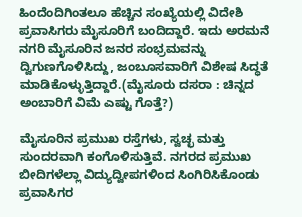ಹಿಂದೆಂದಿಗಿಂತಲೂ ಹೆಚ್ಚಿನ ಸಂಖ್ಯೆಯಲ್ಲಿ ವಿದೇಶಿ ಪ್ರವಾಸಿಗರು ಮೈಸೂರಿಗೆ ಬಂದಿದ್ದಾರೆ. ಇದು ಅರಮನೆ ನಗರಿ ಮೈಸೂರಿನ ಜನರ ಸಂಭ್ರಮವನ್ನು ದ್ವಿಗುಣಗೊಳಿಸಿದ್ದು, ಜಂಬೂಸವಾರಿಗೆ ವಿಶೇಷ ಸಿದ್ಧತೆ ಮಾಡಿಕೊಳ್ಳುತ್ತಿದ್ದಾರೆ.(ಮೈಸೂರು ದಸರಾ : ಚಿನ್ನದ ಅಂಬಾರಿಗೆ ವಿಮೆ ಎಷ್ಟು ಗೊತ್ತೆ?)

ಮೈಸೂರಿನ ಪ್ರಮುಖ ರಸ್ತೆಗಳು, ಸ್ವಚ್ಛ ಮತ್ತು ಸುಂದರವಾಗಿ ಕಂಗೊಳಿಸುತ್ತಿವೆ. ನಗರದ ಪ್ರಮುಖ ಬೀದಿಗಳೆಲ್ಲಾ ವಿದ್ಯುದ್ವೀಪಗಳಿಂದ ಸಿಂಗಿರಿಸಿಕೊಂಡು ಪ್ರವಾಸಿಗರ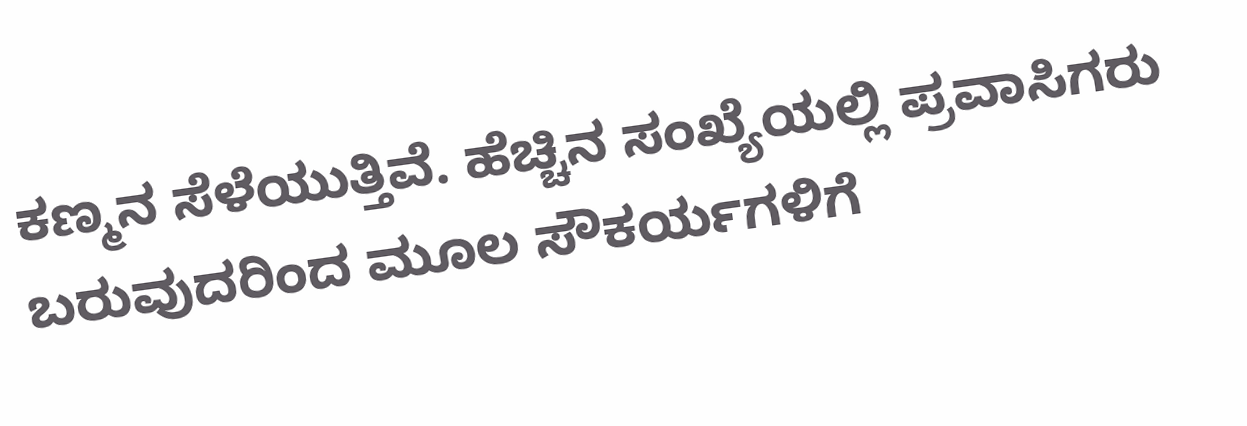ಕಣ್ಮನ ಸೆಳೆಯುತ್ತಿವೆ. ಹೆಚ್ಚಿನ ಸಂಖ್ಯೆಯಲ್ಲಿ ಪ್ರವಾಸಿಗರು ಬರುವುದರಿಂದ ಮೂಲ ಸೌಕರ್ಯಗಳಿಗೆ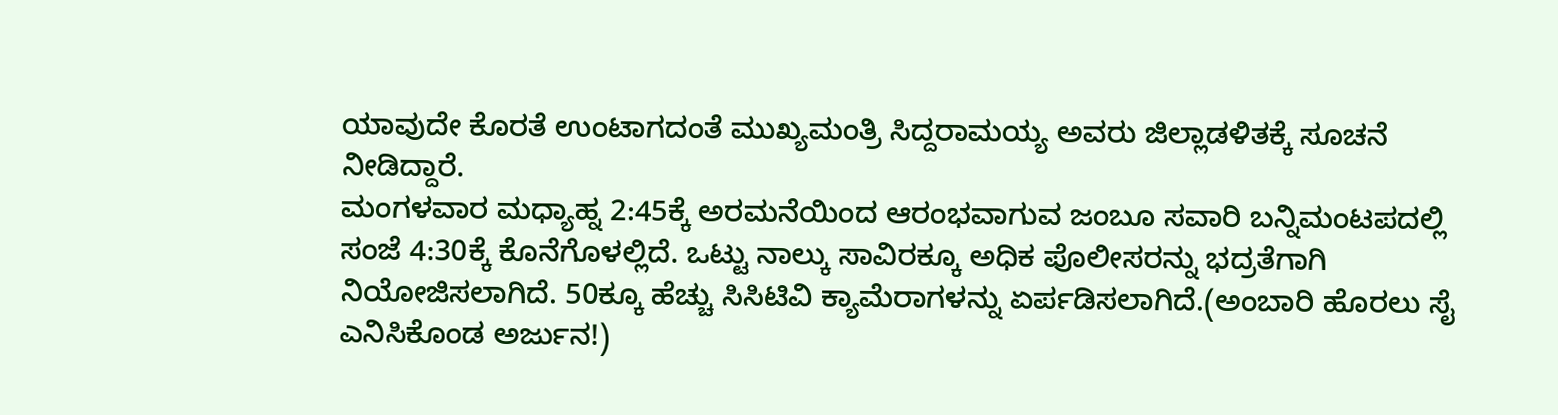ಯಾವುದೇ ಕೊರತೆ ಉಂಟಾಗದಂತೆ ಮುಖ್ಯಮಂತ್ರಿ ಸಿದ್ದರಾಮಯ್ಯ ಅವರು ಜಿಲ್ಲಾಡಳಿತಕ್ಕೆ ಸೂಚನೆ ನೀಡಿದ್ದಾರೆ.
ಮಂಗಳವಾರ ಮಧ್ಯಾಹ್ನ 2:45ಕ್ಕೆ ಅರಮನೆಯಿಂದ ಆರಂಭವಾಗುವ ಜಂಬೂ ಸವಾರಿ ಬನ್ನಿಮಂಟಪದಲ್ಲಿ ಸಂಜೆ 4:30ಕ್ಕೆ ಕೊನೆಗೊಳಲ್ಲಿದೆ. ಒಟ್ಟು ನಾಲ್ಕು ಸಾವಿರಕ್ಕೂ ಅಧಿಕ ಪೊಲೀಸರನ್ನು ಭದ್ರತೆಗಾಗಿ ನಿಯೋಜಿಸಲಾಗಿದೆ. 50ಕ್ಕೂ ಹೆಚ್ಚು ಸಿಸಿಟಿವಿ ಕ್ಯಾಮೆರಾಗಳನ್ನು ಏರ್ಪಡಿಸಲಾಗಿದೆ.(ಅಂಬಾರಿ ಹೊರಲು ಸೈ ಎನಿಸಿಕೊಂಡ ಅರ್ಜುನ!)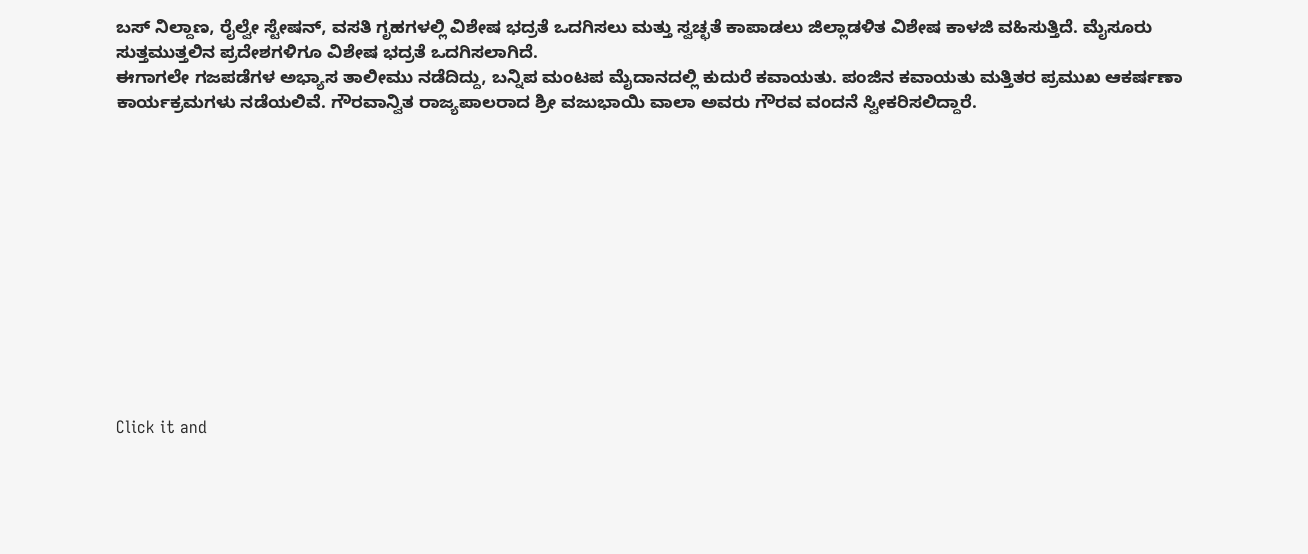ಬಸ್ ನಿಲ್ದಾಣ, ರೈಲ್ವೇ ಸ್ಟೇಷನ್, ವಸತಿ ಗೃಹಗಳಲ್ಲಿ ವಿಶೇಷ ಭದ್ರತೆ ಒದಗಿಸಲು ಮತ್ತು ಸ್ವಚ್ಛತೆ ಕಾಪಾಡಲು ಜಿಲ್ಲಾಡಳಿತ ವಿಶೇಷ ಕಾಳಜಿ ವಹಿಸುತ್ತಿದೆ. ಮೈಸೂರು ಸುತ್ತಮುತ್ತಲಿನ ಪ್ರದೇಶಗಳಿಗೂ ವಿಶೇಷ ಭದ್ರತೆ ಒದಗಿಸಲಾಗಿದೆ.
ಈಗಾಗಲೇ ಗಜಪಡೆಗಳ ಅಭ್ಯಾಸ ತಾಲೀಮು ನಡೆದಿದ್ದು, ಬನ್ನಿಪ ಮಂಟಪ ಮೈದಾನದಲ್ಲಿ ಕುದುರೆ ಕವಾಯತು. ಪಂಜಿನ ಕವಾಯತು ಮತ್ತಿತರ ಪ್ರಮುಖ ಆಕರ್ಷಣಾ ಕಾರ್ಯಕ್ರಮಗಳು ನಡೆಯಲಿವೆ. ಗೌರವಾನ್ವಿತ ರಾಜ್ಯಪಾಲರಾದ ಶ್ರೀ ವಜುಭಾಯಿ ವಾಲಾ ಅವರು ಗೌರವ ವಂದನೆ ಸ್ವೀಕರಿಸಲಿದ್ದಾರೆ.












Click it and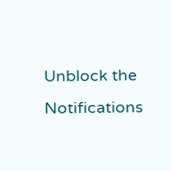Unblock the Notifications